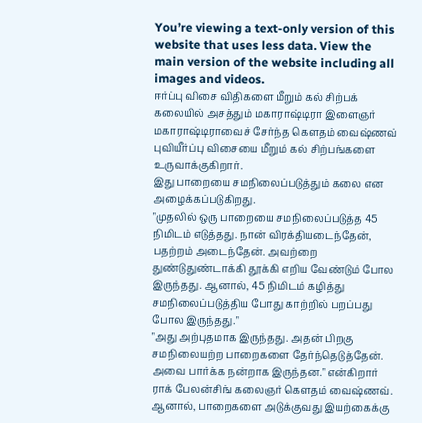You’re viewing a text-only version of this website that uses less data. View the main version of the website including all images and videos.
ஈர்ப்பு விசை விதிகளை மீறும் கல் சிற்பக் கலையில் அசத்தும் மகாராஷ்டிரா இளைஞர்
மகாராஷ்டிராவைச் சேர்ந்த கௌதம் வைஷ்ணவ் புவியீர்ப்பு விசையை மீறும் கல் சிற்பங்களை உருவாக்குகிறார்.
இது பாறையை சமநிலைப்படுத்தும் கலை என அழைக்கப்படுகிறது.
"முதலில் ஒரு பாறையை சமநிலைப்படுத்த 45 நிமிடம் எடுத்தது. நான் விரக்தியடைந்தேன், பதற்றம் அடைந்தேன். அவற்றை துண்டுதுண்டாக்கி தூக்கி எறிய வேண்டும் போல இருந்தது. ஆனால், 45 நிமிடம் கழித்து சமநிலைப்படுத்திய போது காற்றில் பறப்பது போல இருந்தது."
"அது அற்புதமாக இருந்தது. அதன் பிறகு சமநிலையற்ற பாறைகளை தேர்ந்தெடுத்தேன். அவை பார்க்க நன்றாக இருந்தன." என்கிறார் ராக் பேலன்சிங் கலைஞர் கெளதம் வைஷ்ணவ்.
ஆனால், பாறைகளை அடுக்குவது இயற்கைக்கு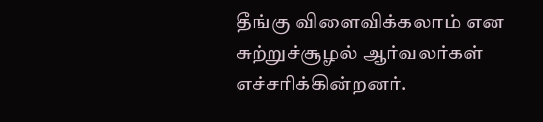தீங்கு விளைவிக்கலாம் என சுற்றுச்சூழல் ஆர்வலர்கள் எச்சரிக்கின்றனர்.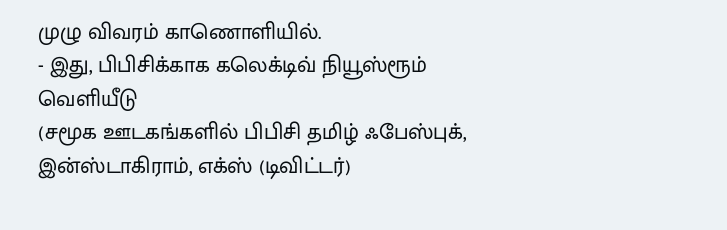முழு விவரம் காணொளியில்.
- இது, பிபிசிக்காக கலெக்டிவ் நியூஸ்ரூம் வெளியீடு
(சமூக ஊடகங்களில் பிபிசி தமிழ் ஃபேஸ்புக், இன்ஸ்டாகிராம், எக்ஸ் (டிவிட்டர்)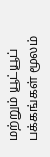மற்றும் யூட்யூப் பக்கங்கள் மூலம்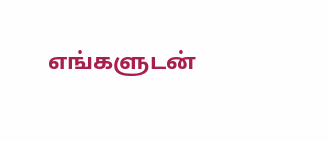எங்களுடன்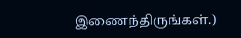இணைந்திருங்கள்.)